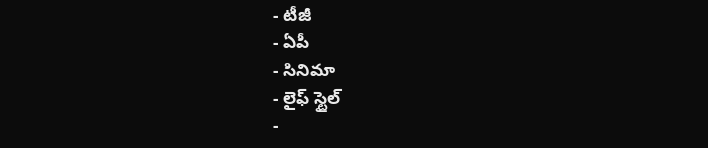- టీజీ
- ఏపీ
- సినిమా
- లైఫ్ స్టైల్
-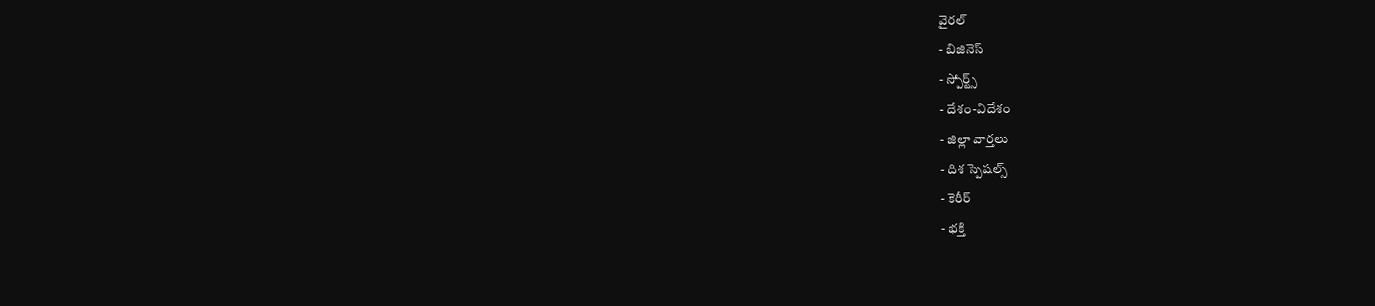వైరల్
- బిజినెస్
- స్పోర్ట్స్
- దేశం-విదేశం
- జిల్లా వార్తలు
- దిశ స్పెషల్స్
- కెరీర్
- భక్తి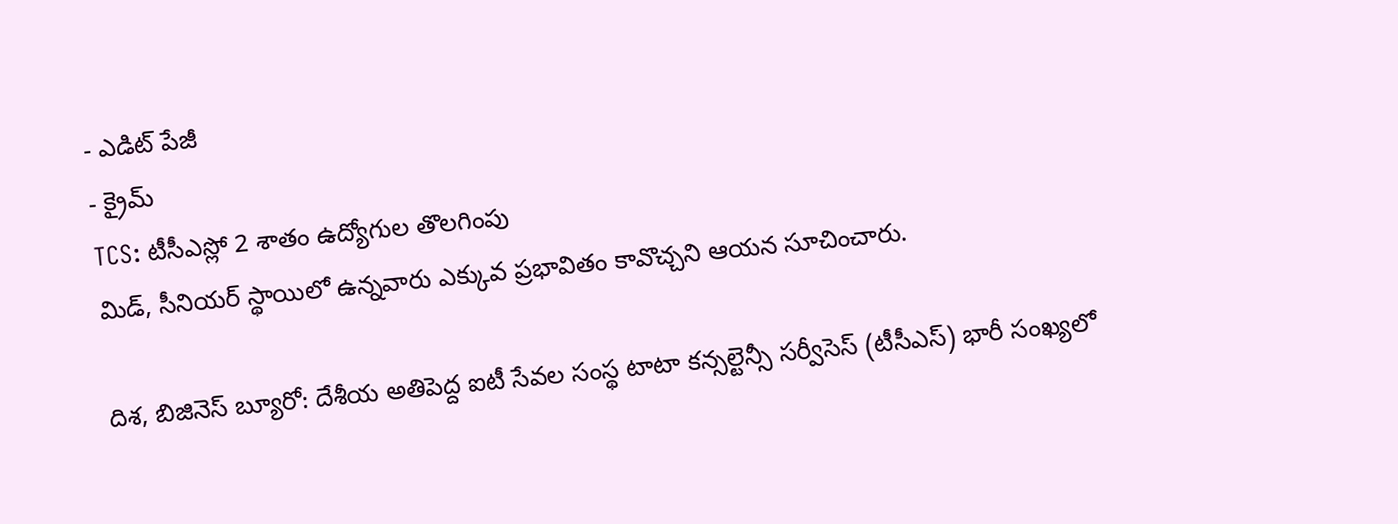- ఎడిట్ పేజీ
- క్రైమ్
TCS: టీసీఎస్లో 2 శాతం ఉద్యోగుల తొలగింపు
మిడ్, సీనియర్ స్థాయిలో ఉన్నవారు ఎక్కువ ప్రభావితం కావొచ్చని ఆయన సూచించారు.

దిశ, బిజినెస్ బ్యూరో: దేశీయ అతిపెద్ద ఐటీ సేవల సంస్థ టాటా కన్సల్టెన్సీ సర్వీసెస్ (టీసీఎస్) భారీ సంఖ్యలో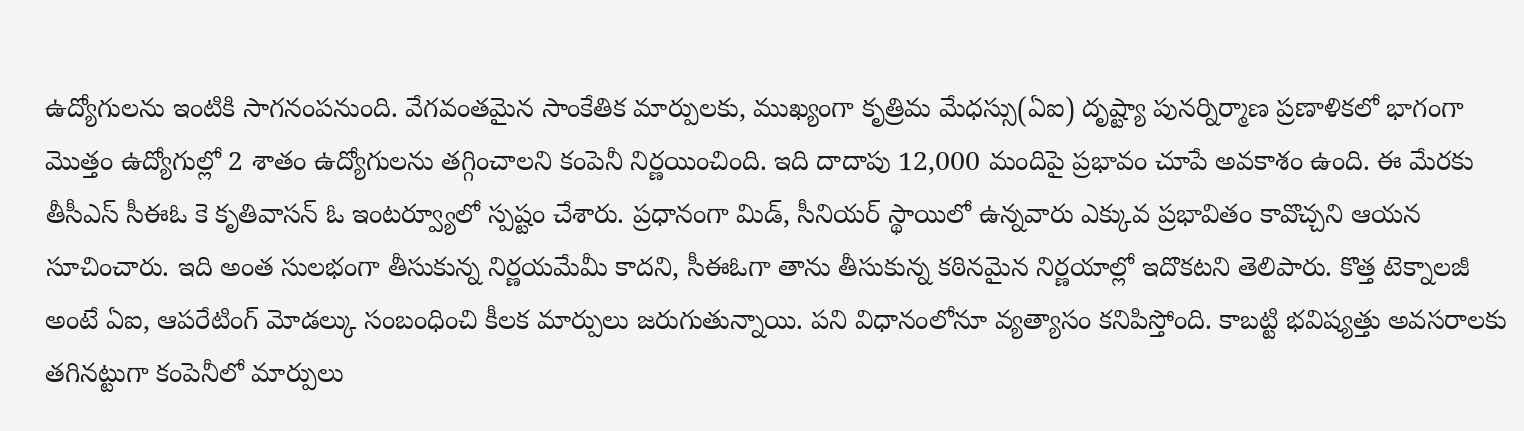ఉద్యోగులను ఇంటికి సాగనంపనుంది. వేగవంతమైన సాంకేతిక మార్పులకు, ముఖ్యంగా కృత్రిమ మేధస్సు(ఏఐ) దృష్ట్యా పునర్నిర్మాణ ప్రణాళికలో భాగంగా మొత్తం ఉద్యోగుల్లో 2 శాతం ఉద్యోగులను తగ్గించాలని కంపెనీ నిర్ణయించింది. ఇది దాదాపు 12,000 మందిపై ప్రభావం చూపే అవకాశం ఉంది. ఈ మేరకు తీసీఎస్ సీఈఓ కె కృతివాసన్ ఓ ఇంటర్వ్యూలో స్పష్టం చేశారు. ప్రధానంగా మిడ్, సీనియర్ స్థాయిలో ఉన్నవారు ఎక్కువ ప్రభావితం కావొచ్చని ఆయన సూచించారు. ఇది అంత సులభంగా తీసుకున్న నిర్ణయమేమీ కాదని, సీఈఓగా తాను తీసుకున్న కఠినమైన నిర్ణయాల్లో ఇదొకటని తెలిపారు. కొత్త టెక్నాలజీ అంటే ఏఐ, ఆపరేటింగ్ మోడల్కు సంబంధించి కీలక మార్పులు జరుగుతున్నాయి. పని విధానంలోనూ వ్యత్యాసం కనిపిస్తోంది. కాబట్టి భవిష్యత్తు అవసరాలకు తగినట్టుగా కంపెనీలో మార్పులు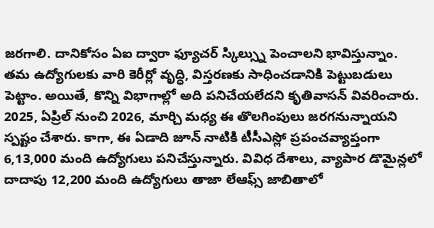జరగాలి. దానికోసం ఏఐ ద్వారా ఫ్యూచర్ స్కిల్స్ను పెంచాలని భావిస్తున్నాం. తమ ఉద్యోగులకు వారి కెరీర్లో వృద్ధి, విస్తరణకు సాధించడానికి పెట్టుబడులు పెట్టాం. అయితే, కొన్ని విభాగాల్లో అది పనిచేయలేదని కృతివాసన్ వివరించారు. 2025, ఏప్రిల్ నుంచి 2026, మార్చి మధ్య ఈ తొలగింపులు జరగనున్నాయని స్పష్టం చేశారు. కాగా, ఈ ఏడాది జూన్ నాటికి టీసీఎస్లో ప్రపంచవ్యాప్తంగా 6,13,000 మంది ఉద్యోగులు పనిచేస్తున్నారు. వివిధ దేశాలు, వ్యాపార డొమైన్లలో దాదాపు 12,200 మంది ఉద్యోగులు తాజా లేఆఫ్స్ జాబితాలో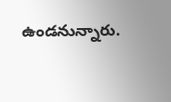ఉండనున్నారు.